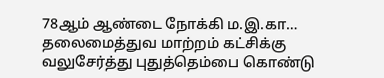78ஆம் ஆண்டை நோக்கி ம.இ.கா… தலைமைத்துவ மாற்றம் கட்சிக்கு வலுசேர்த்து புதுத்தெம்பை கொண்டு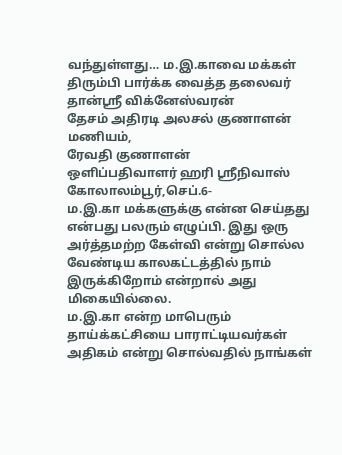வந்துள்ளது… ம.இ.காவை மக்கள் திரும்பி பார்க்க வைத்த தலைவர் தான்ஸ்ரீ விக்னேஸ்வரன்
தேசம் அதிரடி அலசல் குணாளன் மணியம்,
ரேவதி குணாளன்
ஒளிப்பதிவாளர் ஹரி ஸ்ரீநிவாஸ்
கோலாலம்பூர்,செப்.6-
ம.இ.கா மக்களுக்கு என்ன செய்தது என்பது பலரும் எழுப்பி. இது ஒரு அர்த்தமற்ற கேள்வி என்று சொல்ல வேண்டிய காலகட்டத்தில் நாம் இருக்கிறோம் என்றால் அது மிகையில்லை.
ம.இ.கா என்ற மாபெரும் தாய்க்கட்சியை பாராட்டியவர்கள் அதிகம் என்று சொல்வதில் நாங்கள்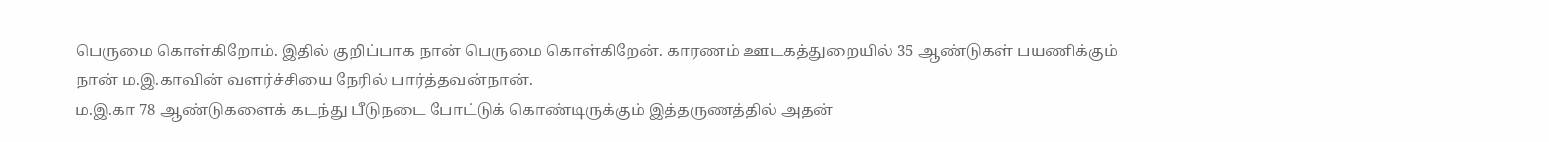பெருமை கொள்கிறோம். இதில் குறிப்பாக நான் பெருமை கொள்கிறேன். காரணம் ஊடகத்துறையில் 35 ஆண்டுகள் பயணிக்கும் நான் ம.இ.காவின் வளர்ச்சியை நேரில் பார்த்தவன்நான்.
ம.இ.கா 78 ஆண்டுகளைக் கடந்து பீடுநடை போட்டுக் கொண்டிருக்கும் இத்தருணத்தில் அதன்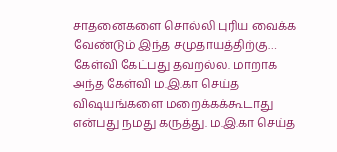சாதனைகளை சொல்லி புரிய வைக்க வேண்டும் இந்த சமுதாயத்திற்கு…
கேள்வி கேட்பது தவறல்ல. மாறாக அந்த கேள்வி ம.இ.கா செய்த விஷயங்களை மறைக்கக்கூடாது என்பது நமது கருத்து. ம.இ.கா செய்த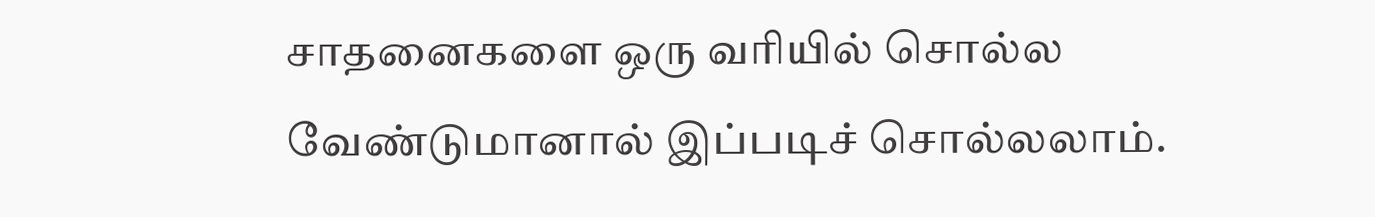சாதனைகளை ஒரு வரியில் சொல்ல வேண்டுமானால் இப்படிச் சொல்லலாம்.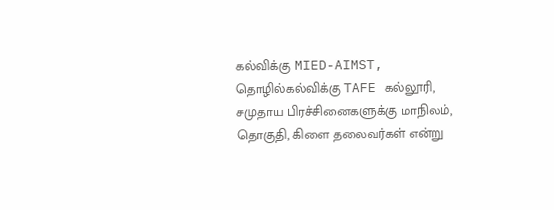கல்விக்கு MIED-AIMST, தொழில்கல்விக்கு TAFE கல்லூரி, சமுதாய பிரச்சினைகளுக்கு மாநிலம், தொகுதி, கிளை தலைவர்கள் என்று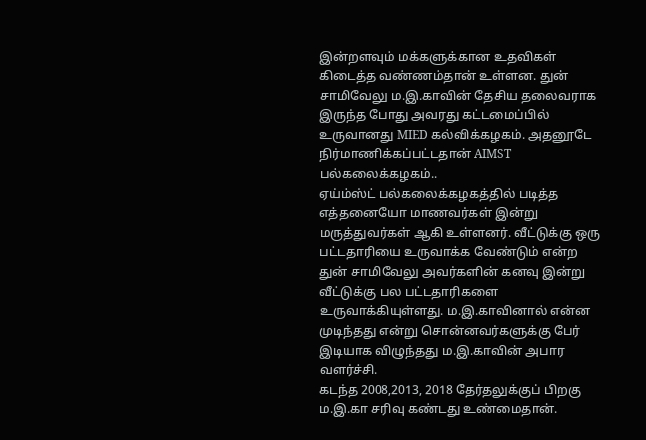இன்றளவும் மக்களுக்கான உதவிகள் கிடைத்த வண்ணம்தான் உள்ளன. துன் சாமிவேலு ம.இ.காவின் தேசிய தலைவராக இருந்த போது அவரது கட்டமைப்பில் உருவானது MIED கல்விக்கழகம். அதனூடே நிர்மாணிக்கப்பட்டதான் AIMST பல்கலைக்கழகம்..
ஏய்ம்ஸ்ட் பல்கலைக்கழகத்தில் படித்த எத்தனையோ மாணவர்கள் இன்று மருத்துவர்கள் ஆகி உள்ளனர். வீட்டுக்கு ஒரு பட்டதாரியை உருவாக்க வேண்டும் என்ற துன் சாமிவேலு அவர்களின் கனவு இன்று வீட்டுக்கு பல பட்டதாரிகளை உருவாக்கியுள்ளது. ம.இ.காவினால் என்ன முடிந்தது என்று சொன்னவர்களுக்கு பேர் இடியாக விழுந்தது ம.இ.காவின் அபார வளர்ச்சி.
கடந்த 2008,2013, 2018 தேர்தலுக்குப் பிறகு ம.இ.கா சரிவு கண்டது உண்மைதான்.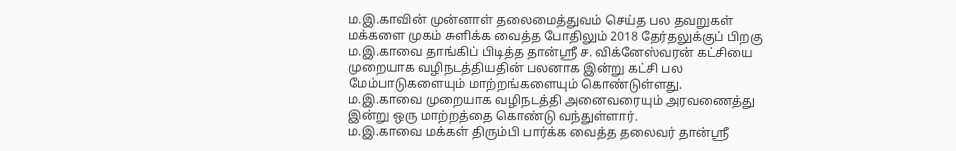ம.இ.காவின் முன்னாள் தலைமைத்துவம் செய்த பல தவறுகள் மக்களை முகம் சுளிக்க வைத்த போதிலும் 2018 தேர்தலுக்குப் பிறகு
ம.இ.காவை தாங்கிப் பிடித்த தான்ஸ்ரீ ச. விக்னேஸ்வரன் கட்சியை முறையாக வழிநடத்தியதின் பலனாக இன்று கட்சி பல மேம்பாடுகளையும் மாற்றங்களையும் கொண்டுள்ளது.
ம.இ.காவை முறையாக வழிநடத்தி அனைவரையும் அரவணைத்து இன்று ஒரு மாற்றத்தை கொண்டு வந்துள்ளார்.
ம.இ.காவை மக்கள் திரும்பி பார்க்க வைத்த தலைவர் தான்ஸ்ரீ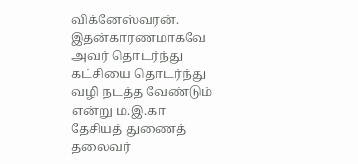விக்னேஸ்வரன். இதன்காரணமாகவே அவர் தொடர்ந்து கட்சியை தொடர்ந்து வழி நடத்த வேண்டும் என்று ம.இ.கா தேசியத் துணைத் தலைவர்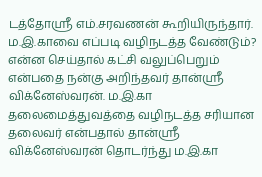டத்தோஸ்ரீ எம்.சரவணன் கூறியிருந்தார்.
ம.இ.காவை எப்படி வழிநடத்த வேண்டும்? என்ன செய்தால் கட்சி வலுப்பெறும் என்பதை நன்கு அறிந்தவர் தான்ஸ்ரீ விக்னேஸ்வரன். ம.இ.கா தலைமைத்துவத்தை வழிநடத்த சரியான தலைவர் என்பதால் தான்ஸ்ரீ விக்னேஸ்வரன் தொடர்ந்து ம.இ.கா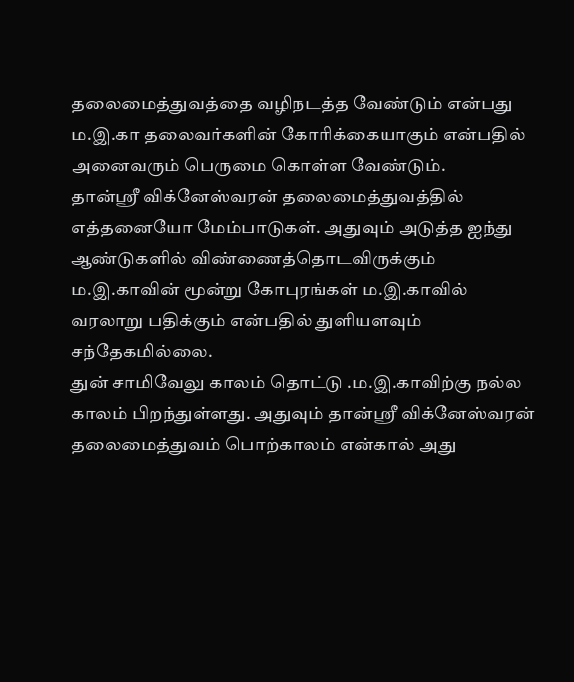தலைமைத்துவத்தை வழிநடத்த வேண்டும் என்பது ம.இ.கா தலைவர்களின் கோரிக்கையாகும் என்பதில் அனைவரும் பெருமை கொள்ள வேண்டும்.
தான்ஸ்ரீ விக்னேஸ்வரன் தலைமைத்துவத்தில் எத்தனையோ மேம்பாடுகள். அதுவும் அடுத்த ஐந்து ஆண்டுகளில் விண்ணைத்தொடவிருக்கும் ம.இ.காவின் மூன்று கோபுரங்கள் ம.இ.காவில் வரலாறு பதிக்கும் என்பதில் துளியளவும் சந்தேகமில்லை.
துன் சாமிவேலு காலம் தொட்டு .ம.இ.காவிற்கு நல்ல காலம் பிறந்துள்ளது. அதுவும் தான்ஸ்ரீ விக்னேஸ்வரன் தலைமைத்துவம் பொற்காலம் என்கால் அது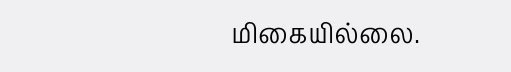மிகையில்லை.